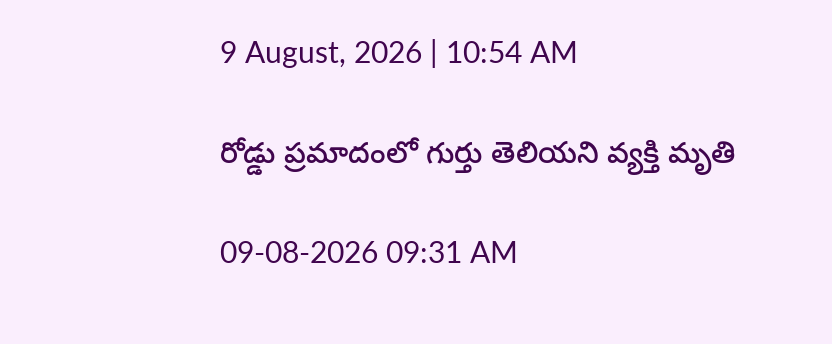9 August, 2026 | 10:54 AM

రోడ్డు ప్రమాదంలో గుర్తు తెలియని వ్యక్తి మృతి

09-08-2026 09:31 AM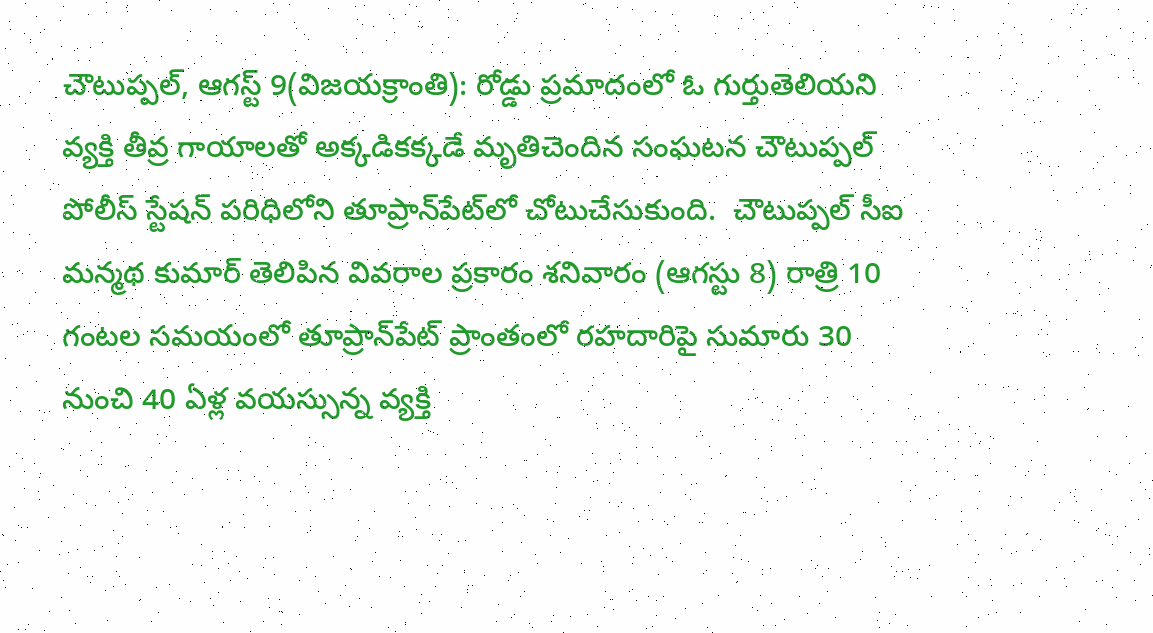చౌటుప్పల్, ఆగస్ట్ 9(విజయక్రాంతి): రోడ్డు ప్రమాదంలో ఓ గుర్తుతెలియని వ్యక్తి తీవ్ర గాయాలతో అక్కడికక్కడే మృతిచెందిన సంఘటన చౌటుప్పల్ పోలీస్ స్టేషన్ పరిధిలోని తూప్రాన్‌పేట్‌లో చోటుచేసుకుంది.  చౌటుప్పల్ సీఐ మన్మథ కుమార్ తెలిపిన వివరాల ప్రకారం శనివారం (ఆగస్టు 8) రాత్రి 10 గంటల సమయంలో తూప్రాన్‌పేట్‌ ప్రాంతంలో రహదారిపై సుమారు 30 నుంచి 40 ఏళ్ల వయస్సున్న వ్యక్తి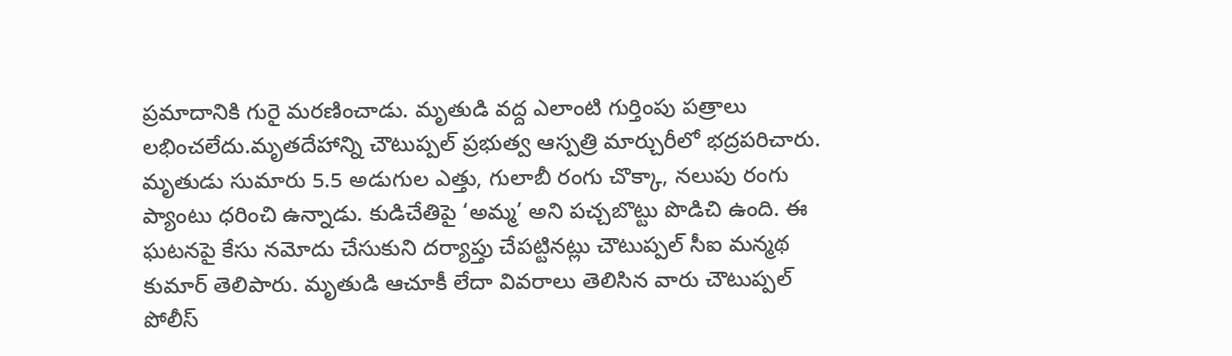ప్రమాదానికి గురై మరణించాడు. మృతుడి వద్ద ఎలాంటి గుర్తింపు పత్రాలు లభించలేదు.మృతదేహాన్ని చౌటుప్పల్ ప్రభుత్వ ఆస్పత్రి మార్చురీలో భద్రపరిచారు. మృతుడు సుమారు 5.5 అడుగుల ఎత్తు, గులాబీ రంగు చొక్కా, నలుపు రంగు ప్యాంటు ధరించి ఉన్నాడు. కుడిచేతిపై ‘అమ్మ’ అని పచ్చబొట్టు పొడిచి ఉంది. ఈ ఘటనపై కేసు నమోదు చేసుకుని దర్యాప్తు చేపట్టినట్లు చౌటుప్పల్ సీఐ మన్మథ కుమార్ తెలిపారు. మృతుడి ఆచూకీ లేదా వివరాలు తెలిసిన వారు చౌటుప్పల్ పోలీస్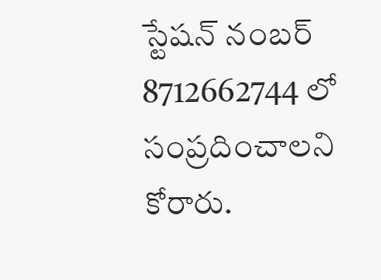స్టేషన్‌ నంబర్ 8712662744 లో సంప్రదించాలని కోరారు.